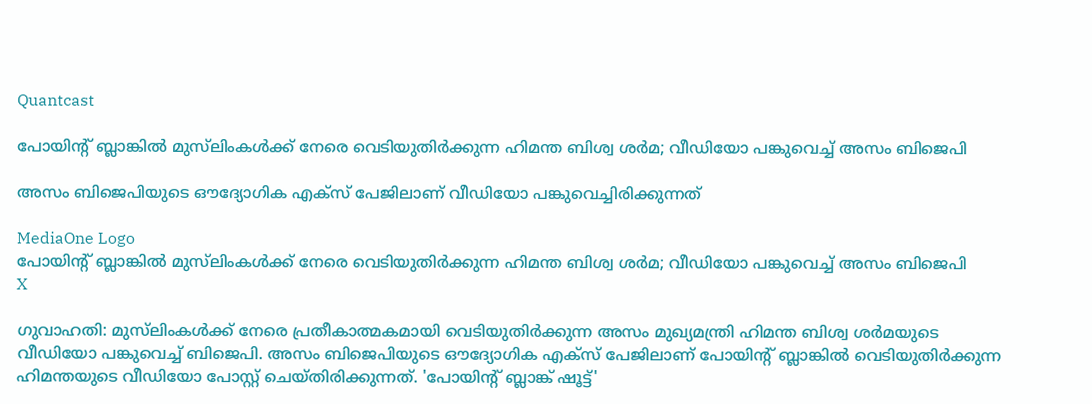Quantcast

പോയിന്റ് ബ്ലാങ്കിൽ മുസ്‌ലിംകൾക്ക് നേരെ വെടിയുതിർക്കുന്ന ഹിമന്ത ബിശ്വ ശർമ; വീഡിയോ പങ്കുവെച്ച് അസം ബിജെപി

അസം ബിജെപിയുടെ ഔദ്യോഗിക എക്സ് പേജിലാണ് വീഡിയോ പങ്കുവെച്ചിരിക്കുന്നത്

MediaOne Logo
പോയിന്റ് ബ്ലാങ്കിൽ മുസ്‌ലിംകൾക്ക് നേരെ വെടിയുതിർക്കുന്ന ഹിമന്ത ബിശ്വ ശർമ; വീഡിയോ പങ്കുവെച്ച് അസം ബിജെപി
X

ഗുവാഹതി: മുസ്‌ലിംകൾക്ക് നേരെ പ്രതീകാത്മകമായി വെടിയുതിർക്കുന്ന അസം മുഖ്യമന്ത്രി ഹിമന്ത ബിശ്വ ശർമയുടെ വീഡിയോ പങ്കുവെച്ച് ബിജെപി. അസം ബിജെപിയുടെ ഔദ്യോഗിക എക്‌സ് പേജിലാണ് പോയിന്റ് ബ്ലാങ്കിൽ വെടിയുതിർക്കുന്ന ഹിമന്തയുടെ വീഡിയോ പോസ്റ്റ് ചെയ്തിരിക്കുന്നത്. 'പോയിന്റ് ബ്ലാങ്ക് ഷൂട്ട്'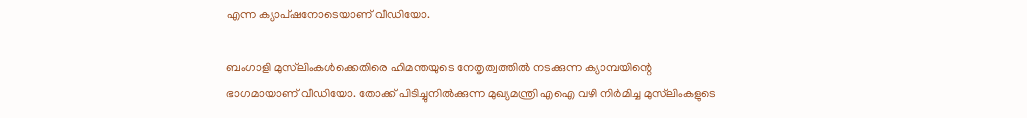എന്ന ക്യാപ്ഷനോടെയാണ് വീഡിയോ.

ബംഗാളി മുസ്‌ലിംകൾക്കെതിരെ ഹിമന്തയുടെ നേതൃത്വത്തിൽ നടക്കുന്ന ക്യാമ്പയിന്റെ ഭാഗമായാണ് വീഡിയോ. തോക്ക് പിടിച്ചുനിൽക്കുന്ന മുഖ്യമന്ത്രി എഐ വഴി നിർമിച്ച മുസ്‌ലിംകളുടെ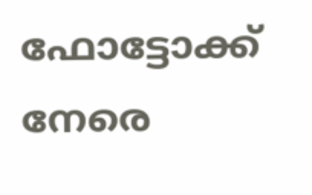ഫോട്ടോക്ക് നേരെ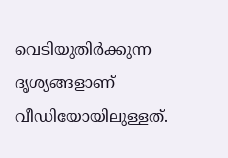വെടിയുതിർക്കുന്ന ദൃശ്യങ്ങളാണ് വീഡിയോയിലുള്ളത്.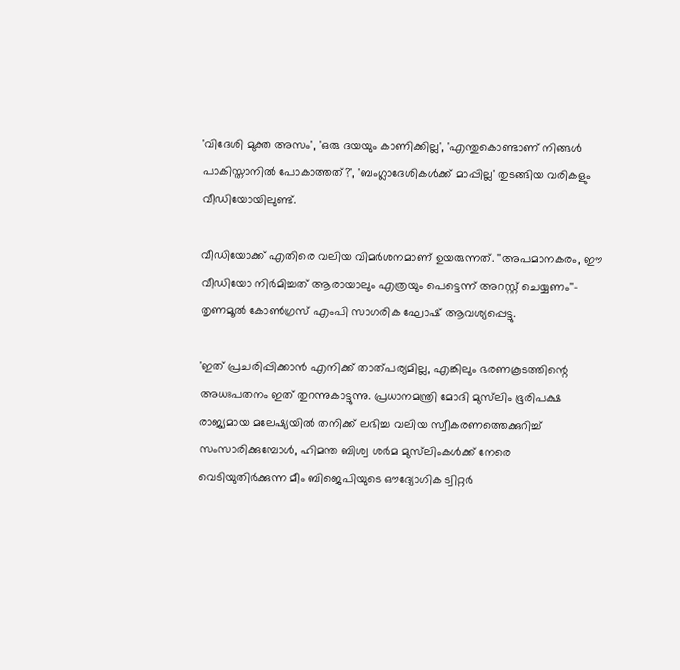'വിദേശി മുക്ത അസം', 'ഒരു ദയയും കാണിക്കില്ല', 'എന്തുകൊണ്ടാണ് നിങ്ങൾ പാകിസ്താനിൽ പോകാത്തത്?', 'ബംഗ്ലാദേശികൾക്ക് മാപ്പില്ല' തുടങ്ങിയ വരികളും വീഡിയോയിലുണ്ട്.

വീഡിയോക്ക് എതിരെ വലിയ വിമർശനമാണ് ഉയരുന്നത്. ''അപമാനകരം, ഈ വീഡിയോ നിർമിച്ചത് ആരായാലും എത്രയും പെട്ടെന്ന് അറസ്റ്റ് ചെയ്യണം''- തൃണമൂൽ കോൺഗ്രസ് എംപി സാഗരിക ഘോഷ് ആവശ്യപ്പെട്ടു.

'ഇത് പ്രചരിപ്പിക്കാൻ എനിക്ക് താത്പര്യമില്ല, എങ്കിലും ഭരണകൂടത്തിന്റെ അധഃപതനം ഇത് തുറന്നുകാട്ടുന്നു. പ്രധാനമന്ത്രി മോദി മുസ്‌ലിം ഭൂരിപക്ഷ രാജ്യമായ മലേഷ്യയിൽ തനിക്ക് ലഭിച്ച വലിയ സ്വീകരണത്തെക്കുറിച്ച് സംസാരിക്കുമ്പോൾ, ഹിമന്ത ബിശ്വ ശർമ മുസ്‌ലിംകൾക്ക് നേരെ വെടിയുതിർക്കുന്ന മീം ബിജെപിയുടെ ഔദ്യോഗിക ട്വിറ്റർ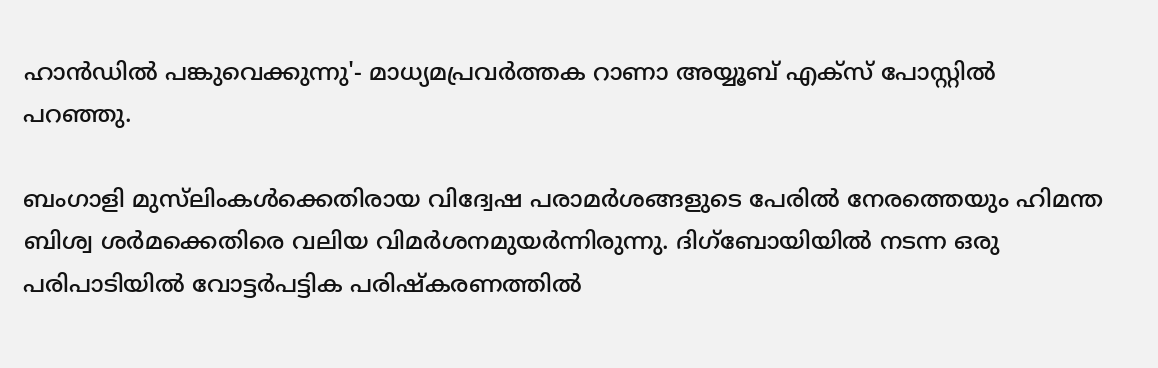ഹാൻഡിൽ പങ്കുവെക്കുന്നു'- മാധ്യമപ്രവർത്തക റാണാ അയ്യൂബ് എക്‌സ് പോസ്റ്റിൽ പറഞ്ഞു.

ബംഗാളി മുസ്‌ലിംകൾക്കെതിരായ വിദ്വേഷ പരാമർശങ്ങളുടെ പേരിൽ നേരത്തെയും ഹിമന്ത ബിശ്വ ശർമക്കെതിരെ വലിയ വിമർശനമുയർന്നിരുന്നു. ദിഗ്ബോയിയിൽ നടന്ന ഒരു പരിപാടിയിൽ വോട്ടർപട്ടിക പരിഷ്‌കരണത്തിൽ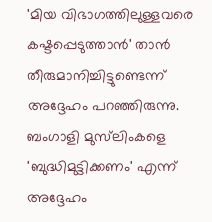'മിയ വിഭാഗത്തിലുള്ളവരെ കഷ്ടപ്പെടുത്താൻ' താൻ തീരുമാനിച്ചിട്ടുണ്ടെന്ന് അദ്ദേഹം പറഞ്ഞിരുന്നു. ബംഗാളി മുസ്‌ലിംകളെ 'ബുദ്ധിമുട്ടിക്കണം' എന്ന് അദ്ദേഹം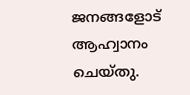ജനങ്ങളോട് ആഹ്വാനം ചെയ്തു.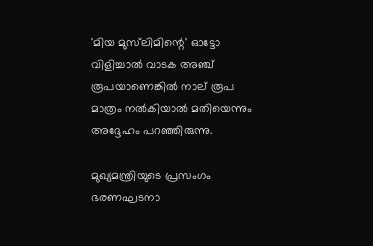'മിയ മുസ്‌ലിമിന്റെ' ഓട്ടോ വിളിച്ചാൽ വാടക അഞ്ച് രൂപയാണെങ്കിൽ നാല് രൂപ മാത്രം നൽകിയാൽ മതിയെന്നും അദ്ദേഹം പറഞ്ഞിരുന്നു.

മുഖ്യമന്ത്രിയുടെ പ്രസംഗം ഭരണഘടനാ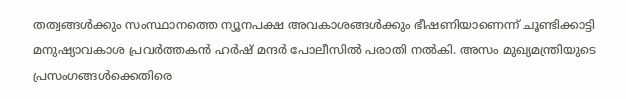തത്വങ്ങൾക്കും സംസ്ഥാനത്തെ ന്യൂനപക്ഷ അവകാശങ്ങൾക്കും ഭീഷണിയാണെന്ന് ചൂണ്ടിക്കാട്ടി മനുഷ്യാവകാശ പ്രവർത്തകൻ ഹർഷ് മന്ദർ പോലീസിൽ പരാതി നൽകി. അസം മുഖ്യമന്ത്രിയുടെ പ്രസംഗങ്ങൾക്കെതിരെ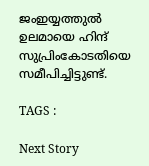ജംഇയ്യത്തുൽ ഉലമായെ ഹിന്ദ് സുപ്രിംകോടതിയെ സമീപിച്ചിട്ടുണ്ട്.

TAGS :

Next Story